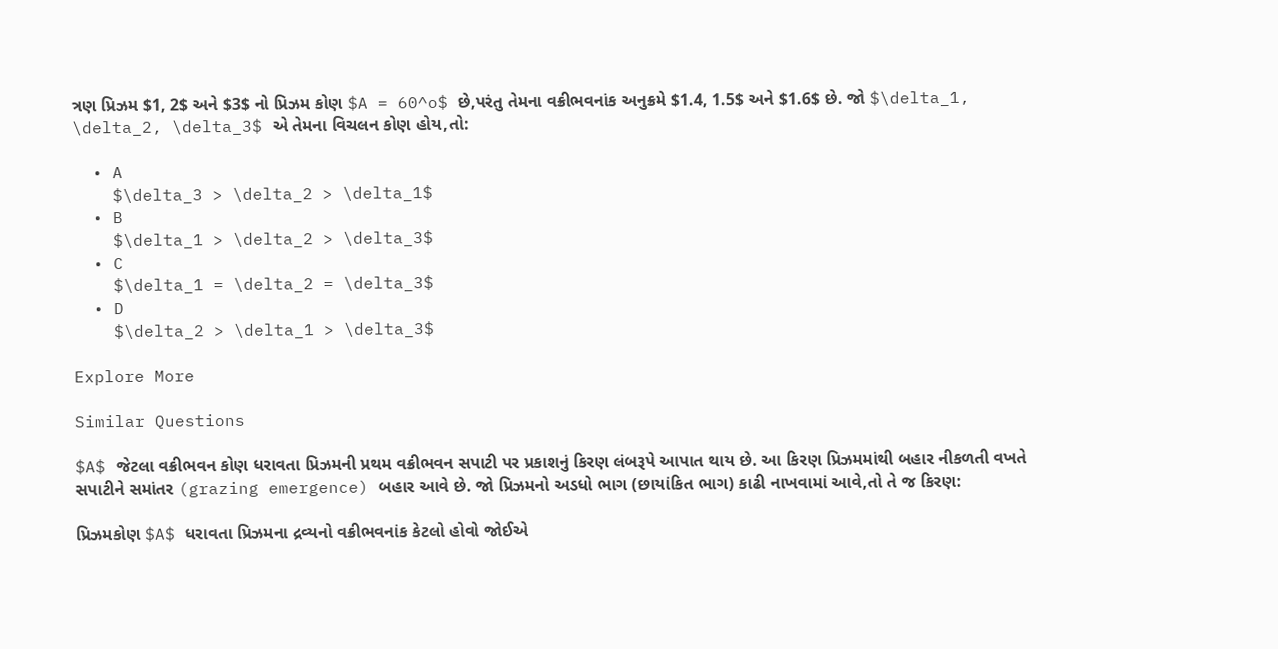ત્રણ પ્રિઝમ $1, 2$ અને $3$ નો પ્રિઝમ કોણ $A = 60^o$ છે,પરંતુ તેમના વક્રીભવનાંક અનુક્રમે $1.4, 1.5$ અને $1.6$ છે. જો $\delta_1, \delta_2, \delta_3$ એ તેમના વિચલન કોણ હોય,તો:

  • A
    $\delta_3 > \delta_2 > \delta_1$
  • B
    $\delta_1 > \delta_2 > \delta_3$
  • C
    $\delta_1 = \delta_2 = \delta_3$
  • D
    $\delta_2 > \delta_1 > \delta_3$

Explore More

Similar Questions

$A$ જેટલા વક્રીભવન કોણ ધરાવતા પ્રિઝમની પ્રથમ વક્રીભવન સપાટી પર પ્રકાશનું કિરણ લંબરૂપે આપાત થાય છે. આ કિરણ પ્રિઝમમાંથી બહાર નીકળતી વખતે સપાટીને સમાંતર (grazing emergence) બહાર આવે છે. જો પ્રિઝમનો અડધો ભાગ (છાયાંકિત ભાગ) કાઢી નાખવામાં આવે,તો તે જ કિરણ:

પ્રિઝમકોણ $A$ ધરાવતા પ્રિઝમના દ્રવ્યનો વક્રીભવનાંક કેટલો હોવો જોઈએ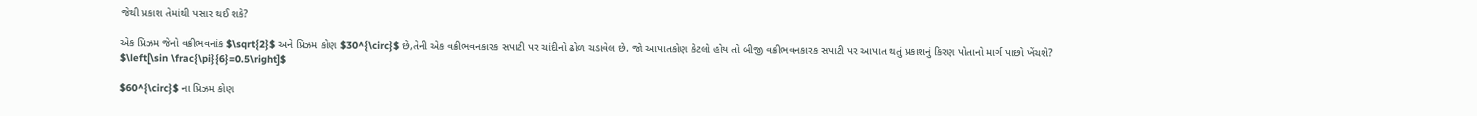જેથી પ્રકાશ તેમાંથી પસાર થઈ શકે?

એક પ્રિઝમ જેનો વક્રીભવનાંક $\sqrt{2}$ અને પ્રિઝમ કોણ $30^{\circ}$ છે,તેની એક વક્રીભવનકારક સપાટી પર ચાંદીનો ઢોળ ચડાવેલ છે. જો આપાતકોણ કેટલો હોય તો બીજી વક્રીભવનકારક સપાટી પર આપાત થતું પ્રકાશનું કિરણ પોતાનો માર્ગ પાછો ખેંચશે? $\left[\sin \frac{\pi}{6}=0.5\right]$

$60^{\circ}$ ના પ્રિઝમ કોણ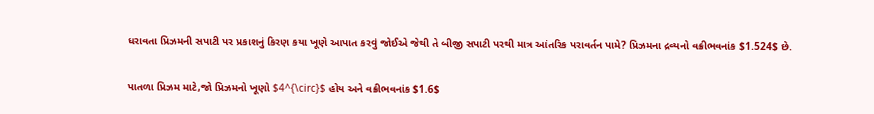ધરાવતા પ્રિઝમની સપાટી પર પ્રકાશનું કિરણ કયા ખૂણે આપાત કરવું જોઈએ જેથી તે બીજી સપાટી પરથી માત્ર આંતરિક પરાવર્તન પામે? પ્રિઝમના દ્રવ્યનો વક્રીભવનાંક $1.524$ છે.

પાતળા પ્રિઝમ માટે,જો પ્રિઝમનો ખૂણો $4^{\circ}$ હોય અને વક્રીભવનાંક $1.6$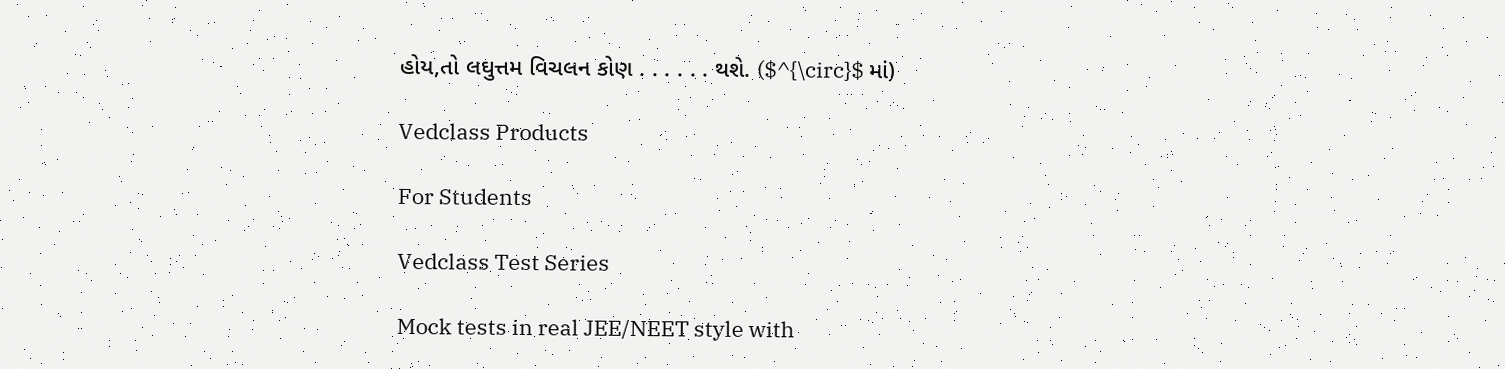હોય,તો લઘુત્તમ વિચલન કોણ . . . . . . થશે. ($^{\circ}$ માં)

Vedclass Products

For Students

Vedclass Test Series

Mock tests in real JEE/NEET style with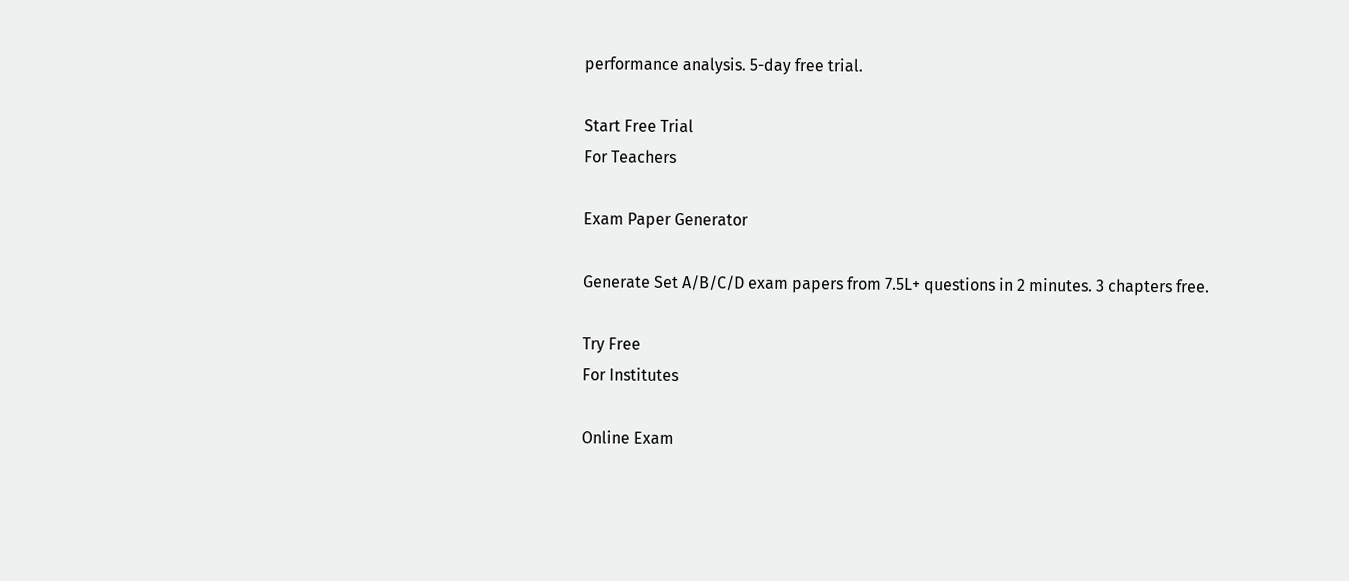performance analysis. 5-day free trial.

Start Free Trial
For Teachers

Exam Paper Generator

Generate Set A/B/C/D exam papers from 7.5L+ questions in 2 minutes. 3 chapters free.

Try Free
For Institutes

Online Exam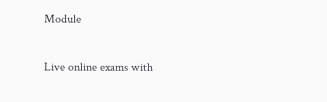Module

Live online exams with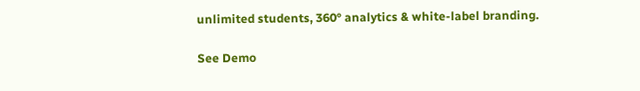unlimited students, 360° analytics & white-label branding.

See Demo